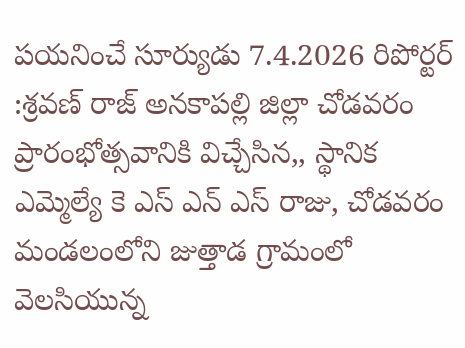పయనించే సూర్యుడు 7.4.2026 రిపోర్టర్ :శ్రవణ్ రాజ్ అనకాపల్లి జిల్లా చోడవరం ప్రారంభోత్సవానికి విచ్చేసిన,, స్థానిక ఎమ్మెల్యే కె ఎస్ ఎన్ ఎస్ రాజు, చోడవరం మండలంలోని జుత్తాడ గ్రామంలో వెలసియున్న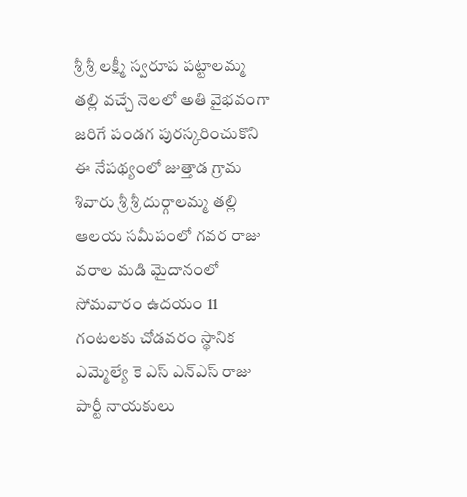శ్రీ శ్రీ లక్ష్మీ స్వరూప పట్టాలమ్మ తల్లి వచ్చే నెలలో అతి వైభవంగా జరిగే పండగ పురస్కరించుకొని ఈ నేపథ్యంలో జుత్తాడ గ్రామ శివారు శ్రీ శ్రీ దుర్గాలమ్మ తల్లి ఆలయ సమీపంలో గవర రాజు వరాల మడి మైదానంలో సోమవారం ఉదయం 11 గంటలకు చోడవరం స్థానిక ఎమ్మెల్యే కె ఎస్ ఎన్ఎస్ రాజు పార్టీ నాయకులు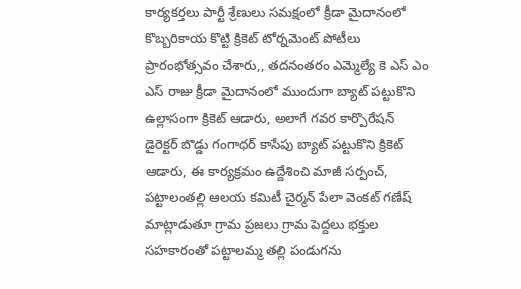కార్యకర్తలు పార్టీ శ్రేణులు సమక్షంలో క్రీడా మైదానంలో కొబ్బరికాయ కొట్టి క్రికెట్ టోర్నమెంట్ పోటీలు ప్రారంభోత్సవం చేశారు,, తదనంతరం ఎమ్మెల్యే కె ఎస్ ఎం ఎస్ రాజు క్రీడా మైదానంలో ముందుగా బ్యాట్ పట్టుకొని ఉల్లాసంగా క్రికెట్ ఆడారు, అలాగే గవర కార్పొరేషన్ డైరెక్టర్ బొడ్డు గంగాధర్ కాసేపు బ్యాట్ పట్టుకొని క్రికెట్ ఆడారు, ఈ కార్యక్రమం ఉద్దేశించి మాజీ సర్పంచ్, పట్టాలంతల్లి ఆలయ కమిటీ చైర్మన్ పేలా వెంకట్ గణేష్ మాట్లాడుతూ గ్రామ ప్రజలు గ్రామ పెద్దలు భక్తుల సహకారంతో పట్టాలమ్మ తల్లి పండుగను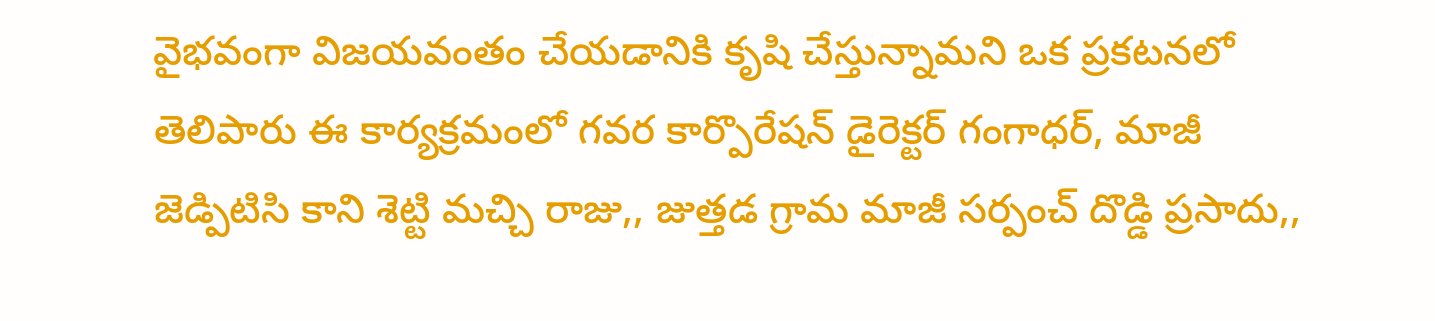వైభవంగా విజయవంతం చేయడానికి కృషి చేస్తున్నామని ఒక ప్రకటనలో తెలిపారు ఈ కార్యక్రమంలో గవర కార్పొరేషన్ డైరెక్టర్ గంగాధర్, మాజీ జెడ్పిటిసి కాని శెట్టి మచ్చి రాజు,, జుత్తడ గ్రామ మాజీ సర్పంచ్ దొడ్డి ప్రసాదు,,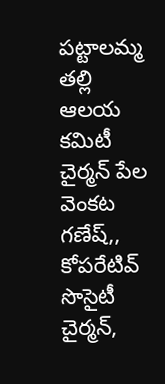పట్టాలమ్మ తల్లి ఆలయ కమిటీ చైర్మన్ పేల వెంకట గణేష్,, కోపరేటివ్ సొసైటీ చైర్మన్,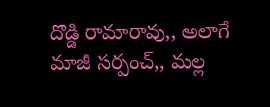దొడ్డి రామారావు,, అలాగే మాజీ సర్పంచ్,, మల్ల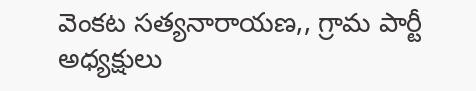వెంకట సత్యనారాయణ,, గ్రామ పార్టీ అధ్యక్షులు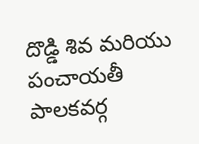దొడ్డి శివ మరియు పంచాయతీ పాలకవర్గ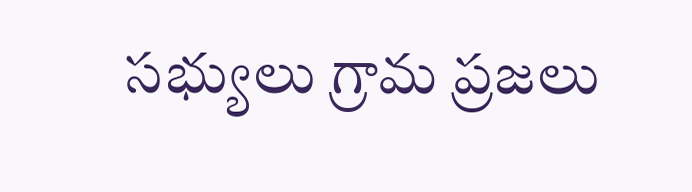సభ్యులు గ్రామ ప్రజలు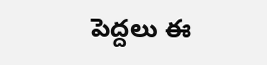పెద్దలు ఈ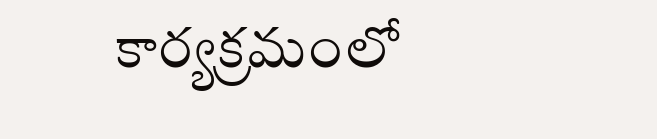కార్యక్రమంలో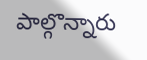పాల్గొన్నారు